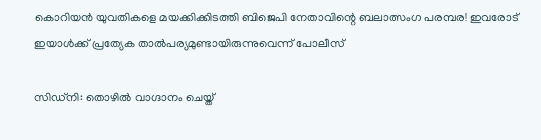കൊറിയൻ യുവതികളെ മയക്കിക്കിടത്തി ബിജെപി നേതാവിന്റെ ബലാത്സംഗ പരമ്പര! ഇവരോട് ഇയാൾക്ക് പ്രത്യേക താൽപര്യമുണ്ടായിരുന്നുവെന്ന്‌ പോലീസ്

സിഡ്‌നി: തൊഴിൽ വാഗ്ദാനം ചെയ്ത്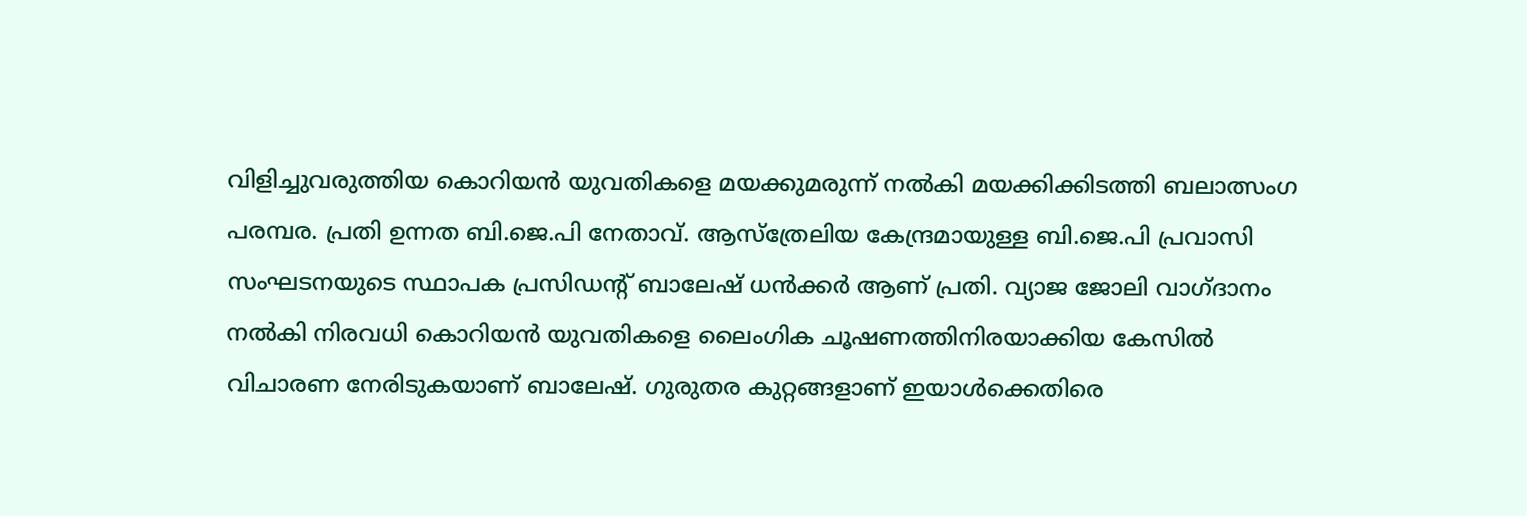വിളിച്ചുവരുത്തിയ കൊറിയൻ യുവതികളെ മയക്കുമരുന്ന് നൽകി മയക്കിക്കിടത്തി ബലാത്സംഗ പരമ്പര. പ്രതി ഉന്നത ബി.ജെ.പി നേതാവ്. ആസ്‌ത്രേലിയ കേന്ദ്രമായുള്ള ബി.ജെ.പി പ്രവാസി സംഘടനയുടെ സ്ഥാപക പ്രസിഡന്റ് ബാലേഷ് ധൻക്കർ ആണ് പ്രതി. വ്യാജ ജോലി വാഗ്ദാനം നൽകി നിരവധി കൊറിയൻ യുവതികളെ ലൈംഗിക ചൂഷണത്തിനിരയാക്കിയ കേസിൽ വിചാരണ നേരിടുകയാണ് ബാലേഷ്. ഗുരുതര കുറ്റങ്ങളാണ് ഇയാൾക്കെതിരെ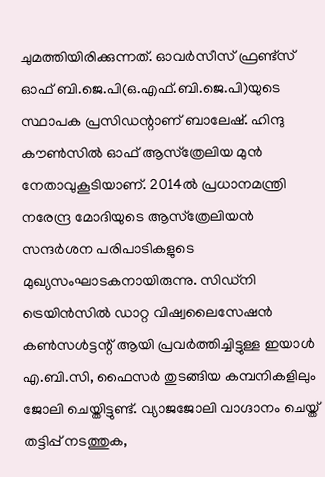ചുമത്തിയിരിക്കുന്നത്. ഓവർസീസ് ഫ്രണ്ട്‌സ് ഓഫ് ബി.ജെ.പി(ഒ.എഫ്.ബി.ജെ.പി)യുടെ സ്ഥാപക പ്രസിഡന്റാണ് ബാലേഷ്. ഹിന്ദു കൗൺസിൽ ഓഫ് ആസ്‌ത്രേലിയ മുൻ നേതാവുകൂടിയാണ്. 2014ൽ പ്രധാനമന്ത്രി നരേന്ദ്ര മോദിയുടെ ആസ്‌ത്രേലിയൻ സന്ദർശന പരിപാടികളുടെ മുഖ്യസംഘാടകനായിരുന്നു. സിഡ്‌നി ട്രെയിൻസിൽ ഡാറ്റ വിഷ്വലൈസേഷൻ കൺസൾട്ടന്റ് ആയി പ്രവർത്തിച്ചിട്ടുള്ള ഇയാൾ എ.ബി.സി, ഫൈസർ തുടങ്ങിയ കമ്പനികളിലും ജോലി ചെയ്തിട്ടുണ്ട്. വ്യാജജോലി വാഗ്ദാനം ചെയ്ത് തട്ടിപ്പ് നടത്തുക,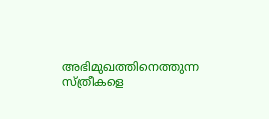അഭിമുഖത്തിനെത്തുന്ന സ്ത്രീകളെ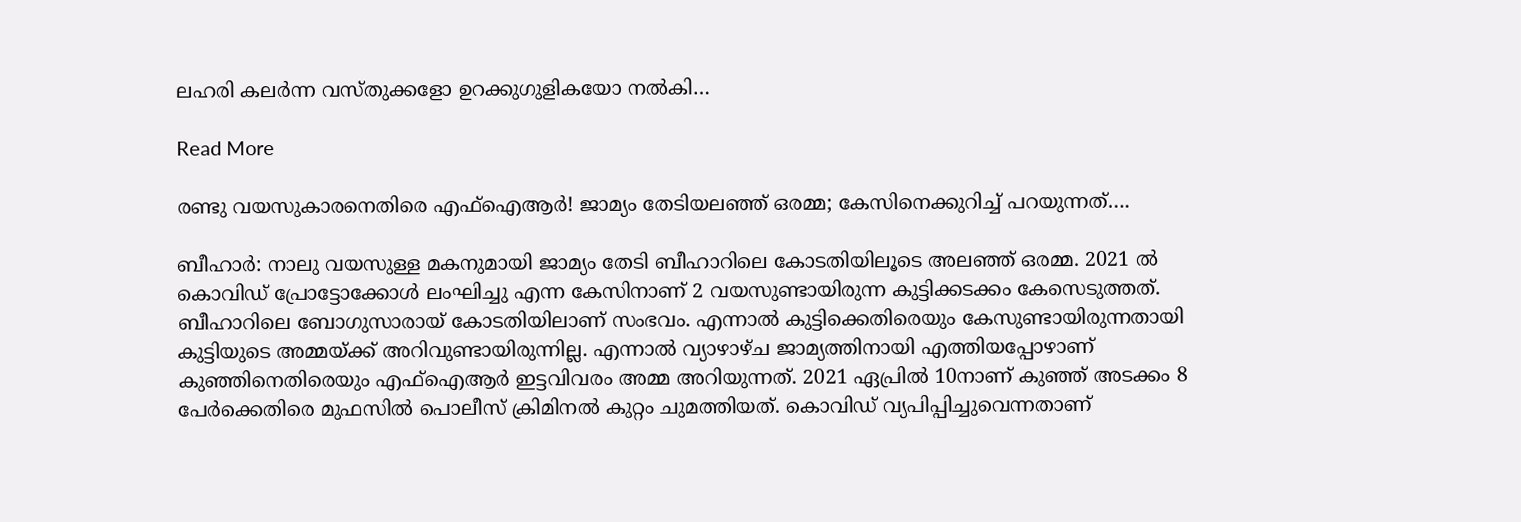ലഹരി കലർന്ന വസ്തുക്കളോ ഉറക്കുഗുളികയോ നൽകി…

Read More

രണ്ടു വയസുകാരനെതിരെ എഫ്ഐആർ! ജാമ്യം തേടിയലഞ്ഞ് ഒരമ്മ; കേസിനെക്കുറിച്ച് പറയുന്നത്….

ബീഹാർ: നാലു വയസുള്ള മകനുമായി ജാമ്യം തേടി ബീഹാറിലെ കോടതിയിലൂടെ അലഞ്ഞ് ഒരമ്മ. 2021 ൽ കൊവിഡ് പ്രോട്ടോക്കോൾ ലംഘിച്ചു എന്ന കേസിനാണ് 2 വയസുണ്ടായിരുന്ന കുട്ടിക്കടക്കം കേസെടുത്തത്. ബീഹാറിലെ ബോഗുസാരായ് കോടതിയിലാണ് സംഭവം. എന്നാൽ കുട്ടിക്കെതിരെയും കേസുണ്ടായിരുന്നതായി കുട്ടിയുടെ അമ്മയ്ക്ക് അറിവുണ്ടായിരുന്നില്ല. എന്നാൽ വ്യാഴാഴ്ച ജാമ്യത്തിനായി എത്തിയപ്പോഴാണ് കുഞ്ഞിനെതിരെയും എഫ്ഐആർ ഇട്ടവിവരം അമ്മ അറിയുന്നത്. 2021 ഏപ്രിൽ 10നാണ് കുഞ്ഞ് അടക്കം 8 പേർക്കെതിരെ മുഫസിൽ പൊലീസ് ക്രിമിനൽ കുറ്റം ചുമത്തിയത്. കൊവിഡ് വ്യപിപ്പിച്ചുവെന്നതാണ്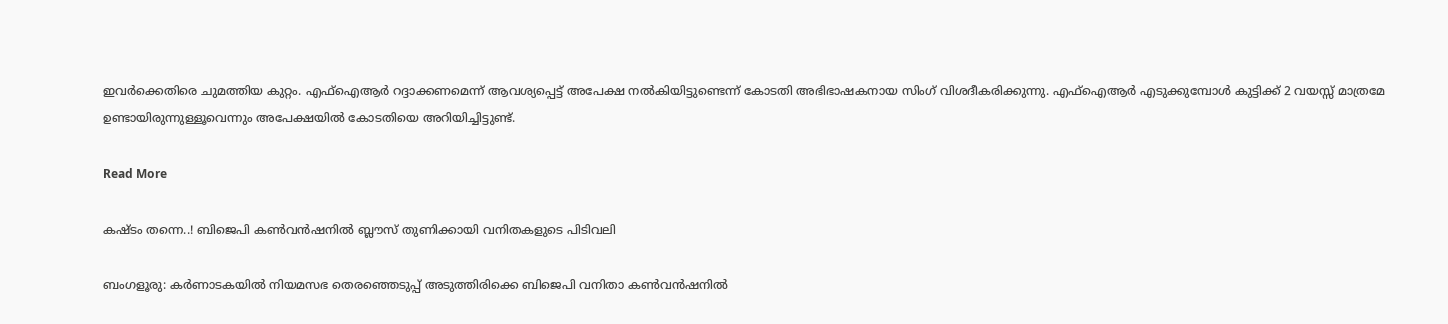ഇവർക്കെതിരെ ചുമത്തിയ കുറ്റം. എഫ്‌ഐആർ റദ്ദാക്കണമെന്ന് ആവശ്യപ്പെട്ട് അപേക്ഷ നൽകിയിട്ടുണ്ടെന്ന് കോടതി അഭിഭാഷകനായ സിംഗ് വിശദീകരിക്കുന്നു. എഫ്‌ഐആർ എടുക്കുമ്പോൾ കുട്ടിക്ക് 2 വയസ്സ് മാത്രമേ ഉണ്ടായിരുന്നുള്ളൂവെന്നും അപേക്ഷയിൽ കോടതിയെ അറിയിച്ചിട്ടുണ്ട്.

Read More

കഷ്ടം തന്നെ..! ബിജെപി കൺവൻഷനിൽ ബ്ലൗസ് തുണിക്കായി വനിതകളുടെ പിടിവലി

ബംഗളൂരു: കർണാടകയിൽ നിയമസഭ തെരഞ്ഞെടുപ്പ് അടുത്തിരിക്കെ ബിജെപി വനിതാ കൺവൻഷനിൽ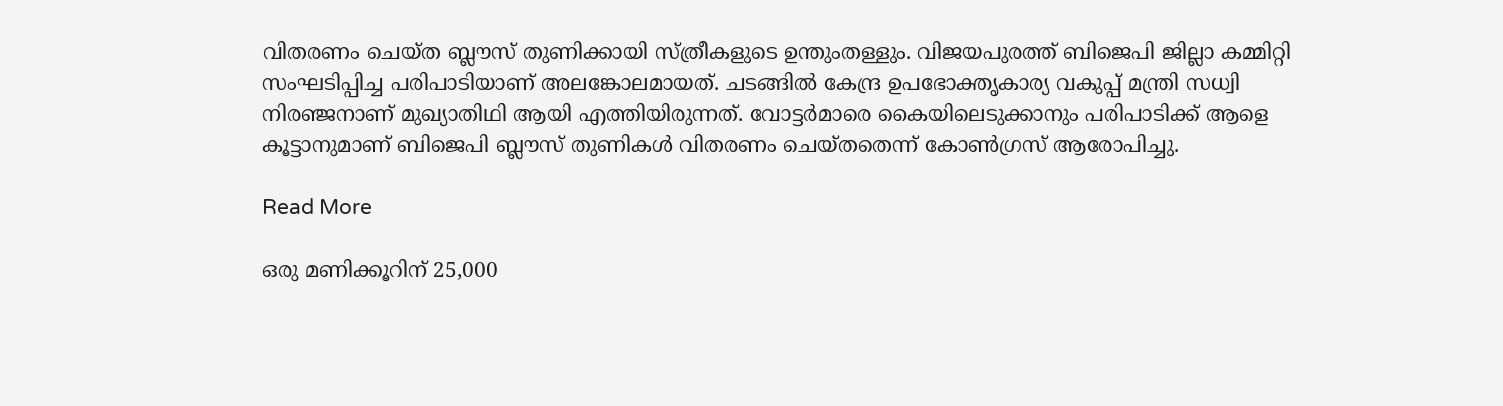വിതരണം ചെയ്ത ബ്ലൗസ് തുണിക്കായി സ്ത്രീകളുടെ ഉന്തുംതള്ളും. വിജയപുരത്ത് ബിജെപി ജില്ലാ കമ്മിറ്റി സംഘടിപ്പിച്ച പരിപാടിയാണ് അലങ്കോലമായത്. ചടങ്ങിൽ കേന്ദ്ര ഉപഭോക്തൃകാര്യ വകുപ്പ് മന്ത്രി സധ്വി നിരഞ്ജനാണ് മുഖ്യാതിഥി ആയി എത്തിയിരുന്നത്. വോട്ടർമാരെ കൈയിലെടുക്കാനും പരിപാടിക്ക് ആളെ കൂട്ടാനുമാണ് ബിജെപി ബ്ലൗസ് തുണികൾ വിതരണം ചെയ്തതെന്ന് കോൺഗ്രസ് ആരോപിച്ചു.

Read More

ഒരു മണിക്കൂറിന് 25,000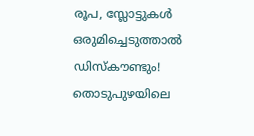രൂപ, സ്ലോട്ടുകള്‍ ഒരുമിച്ചെടുത്താല്‍ ഡിസ്‌കൗണ്ടും! തൊടുപുഴയിലെ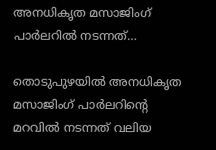അനധികൃത മസാജിംഗ് പാര്‍ലറില്‍ നടന്നത്…

തൊടുപുഴയില്‍ അനധികൃത മസാജിംഗ് പാര്‍ലറിന്റെ മറവില്‍ നടന്നത് വലിയ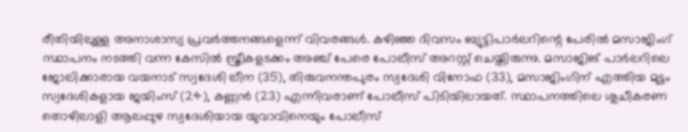രീതിയിലുള്ള അനാശാസ്യ പ്രവര്‍ത്തനങ്ങളെന്ന് വിവരങ്ങള്‍. കഴിഞ്ഞ ദിവസം ബ്യുട്ടിപാര്‍ലറിന്റെ പേരില്‍ മസാജിംഗ് സ്ഥാപനം നടത്തി വന്ന കേസില്‍ സ്ത്രീകളടക്കം അഞ്ച് പേരെ പോലീസ് അറസ്റ്റ് ചെയ്തിരുന്നു. മസാജിങ് പാര്‍ലറിലെ ജോലിക്കാരായ വയനാട് സ്വദേശി ലീന (35), തിരുവനന്തപുരം സ്വദേശി വിനോഫ (33), മസാജിംഗിന് എത്തിയ മുട്ടം സ്വദേശികളായ ജയിംസ് (24), കണ്ണന്‍ (23) എന്നിവരാണ് പോലീസ് പിടിയിലായത്. സ്ഥാപനത്തിലെ ശുചീകരണ തൊഴിലാളി ആലപ്പുഴ സ്വദേശിയായ യുവാവിനെയും പോലീസ്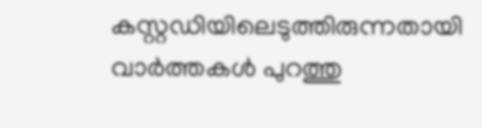കസ്റ്റഡിയിലെടുത്തിരുന്നതായി വാര്‍ത്തകള്‍ പുറത്തു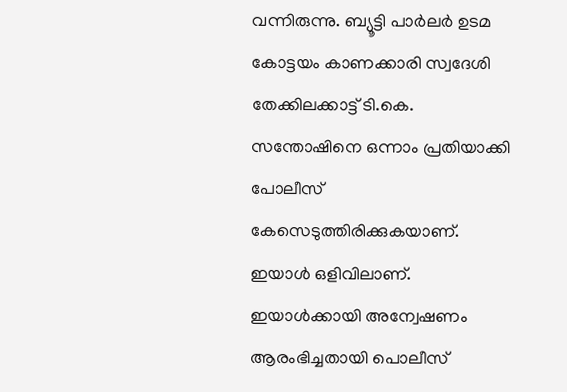വന്നിരുന്നു. ബ്യൂട്ടി പാര്‍ലര്‍ ഉടമ കോട്ടയം കാണക്കാരി സ്വദേശി തേക്കിലക്കാട്ട് ടി.കെ. സന്തോഷിനെ ഒന്നാം പ്രതിയാക്കി പോലീസ് കേസെടുത്തിരിക്കുകയാണ്. ഇയാള്‍ ഒളിവിലാണ്. ഇയാള്‍ക്കായി അന്വേഷണം ആരംഭിച്ചതായി പൊലീസ്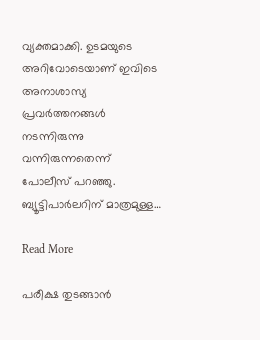വ്യക്തമാക്കി. ഉടമയുടെ അറിവോടെയാണ് ഇവിടെ അനാശാസ്യ പ്രവര്‍ത്തനങ്ങള്‍ നടന്നിരുന്നു വന്നിരുന്നതെന്ന് പോലീസ് പറഞ്ഞു. ബ്യൂട്ടിപാര്‍ലറിന് മാത്രമുള്ള…

Read More

പരീക്ഷ തുടങ്ങാന്‍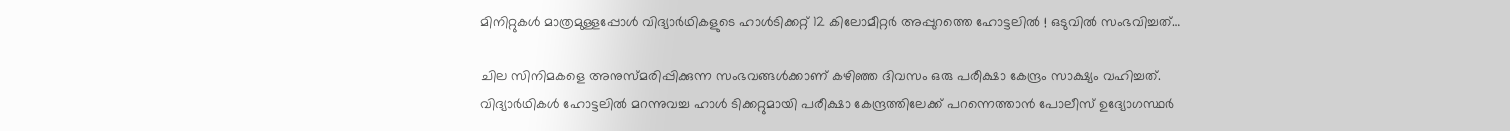മിനിറ്റുകള്‍ മാത്രമുള്ളപ്പോള്‍ വിദ്യാര്‍ഥികളുടെ ഹാള്‍ടിക്കറ്റ് 12 കിലോമീറ്റര്‍ അപ്പുറത്തെ ഹോട്ടലില്‍ ! ഒടുവില്‍ സംഭവിച്ചത്…

ചില സിനിമകളെ അനുസ്മരിപ്പിക്കുന്ന സംഭവങ്ങള്‍ക്കാണ് കഴിഞ്ഞ ദിവസം ഒരു പരീക്ഷാ കേന്ദ്രം സാക്ഷ്യം വഹിച്ചത്. വിദ്യാര്‍ഥികള്‍ ഹോട്ടലില്‍ മറന്നുവച്ച ഹാള്‍ ടിക്കറ്റുമായി പരീക്ഷാ കേന്ദ്രത്തിലേക്ക് പറന്നെത്താന്‍ പോലീസ് ഉദ്യോഗസ്ഥര്‍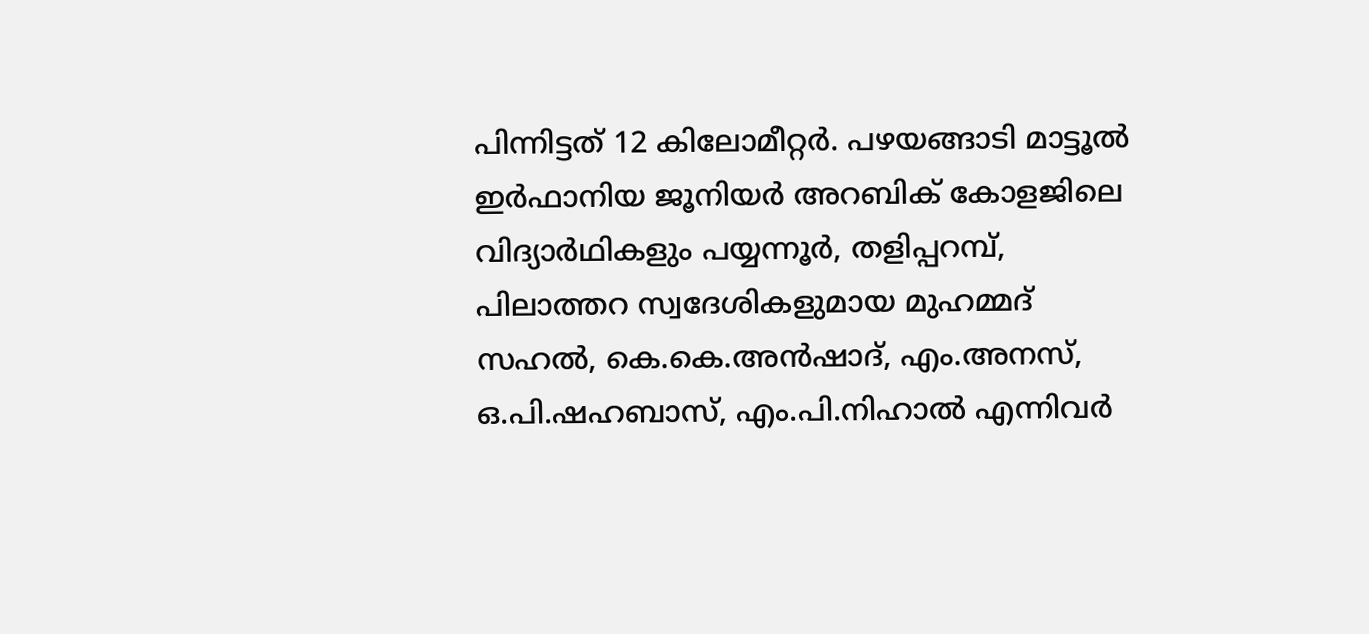പിന്നിട്ടത് 12 കിലോമീറ്റര്‍. പഴയങ്ങാടി മാട്ടൂല്‍ ഇര്‍ഫാനിയ ജൂനിയര്‍ അറബിക് കോളജിലെ വിദ്യാര്‍ഥികളും പയ്യന്നൂര്‍, തളിപ്പറമ്പ്, പിലാത്തറ സ്വദേശികളുമായ മുഹമ്മദ് സഹല്‍, കെ.കെ.അന്‍ഷാദ്, എം.അനസ്, ഒ.പി.ഷഹബാസ്, എം.പി.നിഹാല്‍ എന്നിവര്‍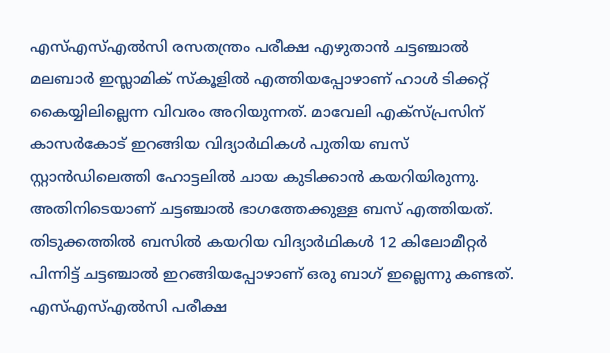എസ്എസ്എല്‍സി രസതന്ത്രം പരീക്ഷ എഴുതാന്‍ ചട്ടഞ്ചാല്‍ മലബാര്‍ ഇസ്ലാമിക് സ്‌കൂളില്‍ എത്തിയപ്പോഴാണ് ഹാള്‍ ടിക്കറ്റ് കൈയ്യിലില്ലെന്ന വിവരം അറിയുന്നത്. മാവേലി എക്സ്പ്രസിന് കാസര്‍കോട് ഇറങ്ങിയ വിദ്യാര്‍ഥികള്‍ പുതിയ ബസ് സ്റ്റാന്‍ഡിലെത്തി ഹോട്ടലില്‍ ചായ കുടിക്കാന്‍ കയറിയിരുന്നു. അതിനിടെയാണ് ചട്ടഞ്ചാല്‍ ഭാഗത്തേക്കുള്ള ബസ് എത്തിയത്. തിടുക്കത്തില്‍ ബസില്‍ കയറിയ വിദ്യാര്‍ഥികള്‍ 12 കിലോമീറ്റര്‍ പിന്നിട്ട് ചട്ടഞ്ചാല്‍ ഇറങ്ങിയപ്പോഴാണ് ഒരു ബാഗ് ഇല്ലെന്നു കണ്ടത്. എസ്എസ്എല്‍സി പരീക്ഷ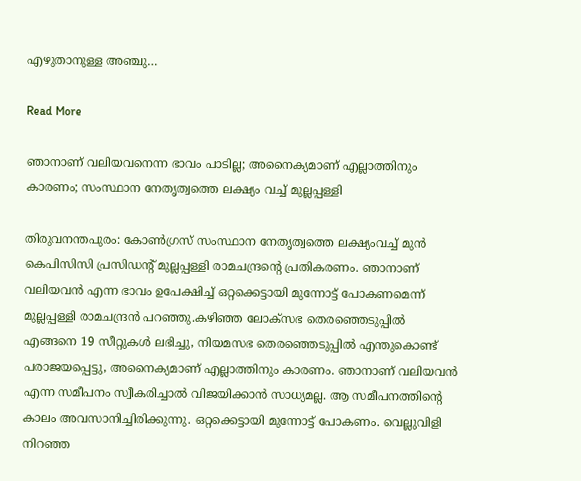എഴുതാനുള്ള അഞ്ചു…

Read More

ഞാനാണ് വലിയവനെന്ന ഭാവം പാടില്ല; അനൈക്യമാണ് എല്ലാത്തിനും കാരണം; സംസ്ഥാന നേതൃത്വത്തെ ലക്ഷ്യം വച്ച് മുല്ലപ്പള്ളി

തിരുവനന്തപുരം: കോൺഗ്രസ് സംസ്ഥാന നേതൃത്വത്തെ ലക്ഷ്യംവച്ച് മുൻ കെപിസിസി പ്രസിഡന്‍റ് മുല്ലപ്പള്ളി രാമചന്ദ്രന്‍റെ പ്രതികരണം. ഞാനാണ് വലിയവന്‍ എന്ന ഭാവം ഉപേക്ഷിച്ച് ഒറ്റക്കെട്ടായി മുന്നോട്ട് പോകണമെന്ന് മുല്ലപ്പള്ളി രാമചന്ദ്രൻ പറഞ്ഞു.കഴിഞ്ഞ ലോക്സഭ തെരഞ്ഞെടുപ്പിൽ എങ്ങനെ 19 സീറ്റുകൾ ലഭിച്ചു, നിയമസഭ തെരഞ്ഞെടുപ്പിൽ എന്തുകൊണ്ട് പരാജയപ്പെട്ടു, അനൈക്യമാണ് എല്ലാത്തിനും കാരണം. ഞാനാണ് വലിയവൻ എന്ന സമീപനം സ്വീകരിച്ചാൽ വിജയിക്കാൻ സാധ്യമല്ല. ആ സമീപനത്തിന്‍റെ കാലം അവസാനിച്ചിരിക്കുന്നു. ഒറ്റക്കെട്ടായി മുന്നോട്ട് പോകണം. വെല്ലുവിളി നിറഞ്ഞ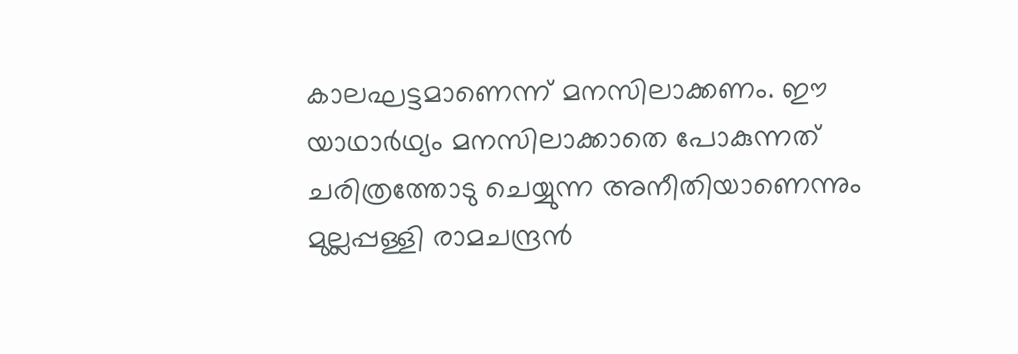കാലഘട്ടമാണെന്ന് മനസിലാക്കണം. ഈ യാഥാർഥ്യം മനസിലാക്കാതെ പോകുന്നത് ചരിത്രത്തോടു ചെയ്യുന്ന അനീതിയാണെന്നും മുല്ലപ്പള്ളി രാമചന്ദ്രൻ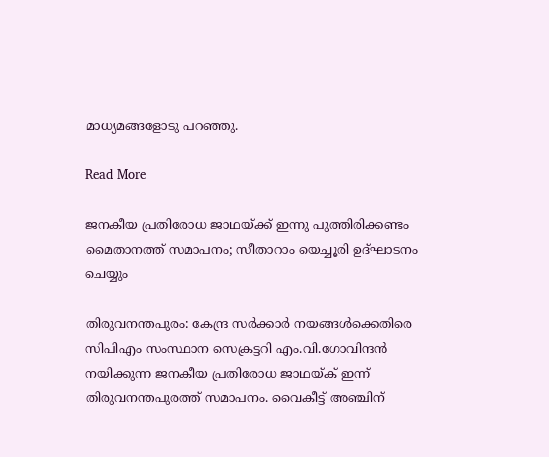മാധ്യമങ്ങളോടു പറഞ്ഞു.

Read More

ജനകീയ പ്രതിരോധ ജാഥയ്ക്ക് ഇന്നു പുത്തിരിക്കണ്ടം മൈതാനത്ത് സമാപനം; സീതാറാം യെച്ചൂരി ഉദ്ഘാടനം ചെയ്യും

തിരുവനന്തപുരം: കേന്ദ്ര സര്‍ക്കാര്‍ നയങ്ങൾക്കെതിരെ സിപിഎം സംസ്ഥാന സെക്രട്ടറി എം.വി.ഗോവിന്ദൻ നയിക്കുന്ന ജനകീയ പ്രതിരോധ ജാഥയ്ക് ഇന്ന് തിരുവനന്തപുരത്ത് സമാപനം. വൈകീട്ട് അഞ്ചിന്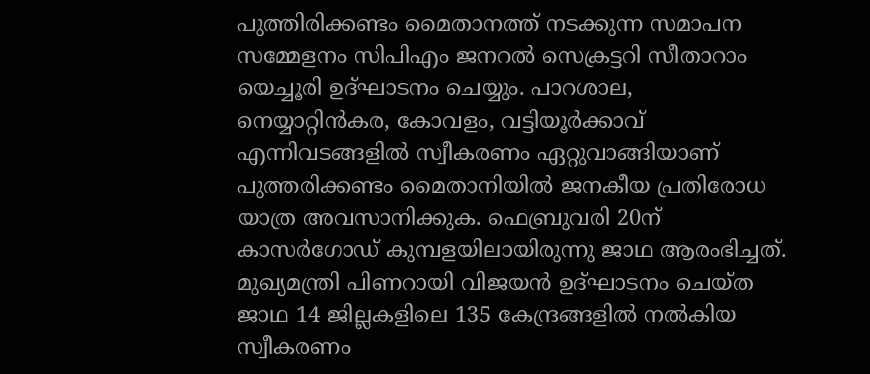പുത്തിരിക്കണ്ടം മൈതാനത്ത് നടക്കുന്ന സമാപന സമ്മേളനം സിപിഎം ജനറൽ സെക്രട്ടറി സീതാറാം യെച്ചൂരി ഉദ്ഘാടനം ചെയ്യും. പാറശാല, നെയ്യാറ്റിന്‍കര, കോവളം, വട്ടിയൂര്‍ക്കാവ് എന്നിവടങ്ങളില്‍ സ്വീകരണം ഏറ്റുവാങ്ങിയാണ് പുത്തരിക്കണ്ടം മൈതാനിയിൽ ജനകീയ പ്രതിരോധ യാത്ര അവസാനിക്കുക. ഫെബ്രുവരി 20ന് കാസർഗോഡ് കുമ്പളയിലായിരുന്നു ജാഥ ആരംഭിച്ചത്. മുഖ്യമന്ത്രി പിണറായി വിജയന്‍ ഉദ്ഘാടനം ചെയ്ത ജാഥ 14 ജില്ലകളിലെ 135 കേന്ദ്രങ്ങളില്‍ നല്‍കിയ സ്വീകരണം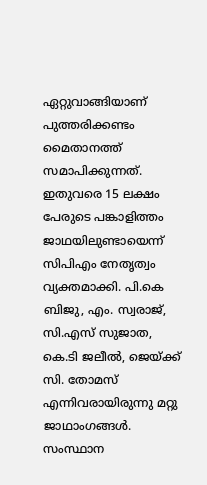ഏറ്റുവാങ്ങിയാണ് പുത്തരിക്കണ്ടം മൈതാനത്ത് സമാപിക്കുന്നത്. ഇതുവരെ 15 ലക്ഷം പേരുടെ പങ്കാളിത്തം ജാഥയിലുണ്ടായെന്ന് സിപിഎം നേതൃത്വം വ്യക്തമാക്കി. പി.കെ ബിജു, എം. സ്വരാജ്, സി.എസ് സുജാത, കെ.ടി ജലീൽ, ജെയ്ക്ക് സി. തോമസ് എന്നിവരായിരുന്നു മറ്റു ജാഥാംഗങ്ങൾ. സംസ്ഥാന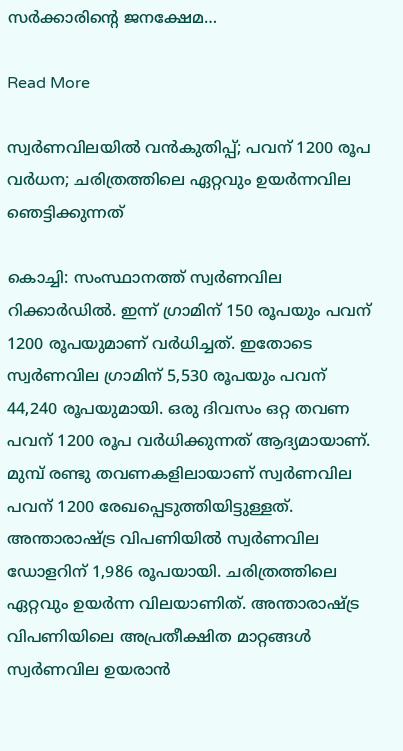സര്‍ക്കാരിന്‍റെ ജനക്ഷേമ…

Read More

സ്വർണവിലയിൽ വൻകുതിപ്പ്; പവന് 1200 രൂപ വര്‍ധന; ചരിത്രത്തിലെ ഏറ്റവും ഉയർന്നവില ഞെട്ടിക്കുന്നത്

കൊച്ചി: സംസ്ഥാനത്ത് സ്വര്‍ണവില റിക്കാര്‍ഡിൽ. ഇന്ന് ഗ്രാമിന് 150 രൂപയും പവന് 1200 രൂപയുമാണ് വര്‍ധിച്ചത്. ഇതോടെ സ്വര്‍ണവില ഗ്രാമിന് 5,530 രൂപയും പവന് 44,240 രൂപയുമായി. ഒരു ദിവസം ഒറ്റ തവണ പവന് 1200 രൂപ വര്‍ധിക്കുന്നത് ആദ്യമായാണ്. മുമ്പ് രണ്ടു തവണകളിലായാണ് സ്വര്‍ണവില പവന് 1200 രേഖപ്പെടുത്തിയിട്ടുള്ളത്. അന്താരാഷ്ട്ര വിപണിയില്‍ സ്വര്‍ണവില ഡോളറിന് 1,986 രൂപയായി. ചരിത്രത്തിലെ ഏറ്റവും ഉയര്‍ന്ന വിലയാണിത്. അന്താരാഷ്ട്ര വിപണിയിലെ അപ്രതീക്ഷിത മാറ്റങ്ങള്‍ സ്വര്‍ണവില ഉയരാന്‍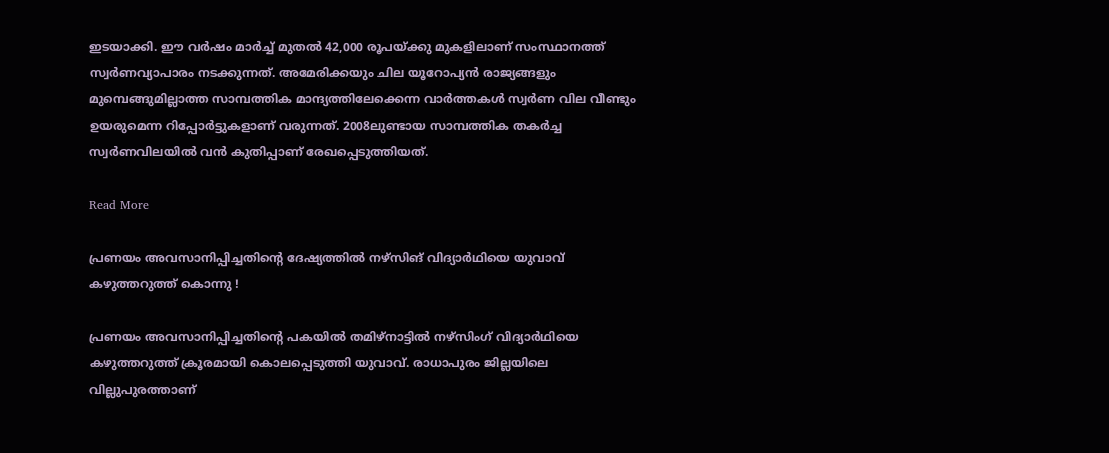ഇടയാക്കി. ഈ വര്‍ഷം മാര്‍ച്ച് മുതല്‍ 42,000 രൂപയ്ക്കു മുകളിലാണ് സംസ്ഥാനത്ത് സ്വര്‍ണവ്യാപാരം നടക്കുന്നത്. അമേരിക്കയും ചില യൂറോപ്യന്‍ രാജ്യങ്ങളും മുമ്പെങ്ങുമില്ലാത്ത സാമ്പത്തിക മാന്ദ്യത്തിലേക്കെന്ന വാര്‍ത്തകള്‍ സ്വര്‍ണ വില വീണ്ടും ഉയരുമെന്ന റിപ്പോര്‍ട്ടുകളാണ് വരുന്നത്. 2008ലുണ്ടായ സാമ്പത്തിക തകര്‍ച്ച സ്വര്‍ണവിലയില്‍ വന്‍ കുതിപ്പാണ് രേഖപ്പെടുത്തിയത്.

Read More

പ്രണയം അവസാനിപ്പിച്ചതിന്റെ ദേഷ്യത്തില്‍ നഴ്‌സിങ് വിദ്യാര്‍ഥിയെ യുവാവ് കഴുത്തറുത്ത് കൊന്നു !

പ്രണയം അവസാനിപ്പിച്ചതിന്റെ പകയില്‍ തമിഴ്‌നാട്ടില്‍ നഴ്‌സിംഗ് വിദ്യാര്‍ഥിയെ കഴുത്തറുത്ത് ക്രൂരമായി കൊലപ്പെടുത്തി യുവാവ്. രാധാപുരം ജില്ലയിലെ വില്ലുപുരത്താണ്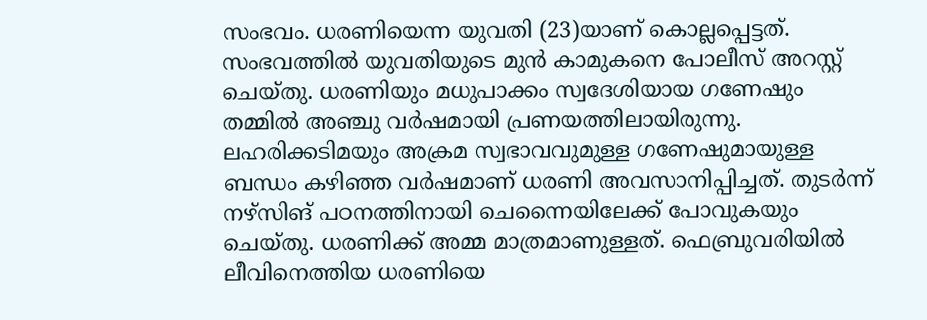സംഭവം. ധരണിയെന്ന യുവതി (23)യാണ് കൊല്ലപ്പെട്ടത്. സംഭവത്തില്‍ യുവതിയുടെ മുന്‍ കാമുകനെ പോലീസ് അറസ്റ്റ് ചെയ്തു. ധരണിയും മധുപാക്കം സ്വദേശിയായ ഗണേഷും തമ്മില്‍ അഞ്ചു വര്‍ഷമായി പ്രണയത്തിലായിരുന്നു. ലഹരിക്കടിമയും അക്രമ സ്വഭാവവുമുള്ള ഗണേഷുമായുള്ള ബന്ധം കഴിഞ്ഞ വര്‍ഷമാണ് ധരണി അവസാനിപ്പിച്ചത്. തുടര്‍ന്ന് നഴ്‌സിങ് പഠനത്തിനായി ചെന്നൈയിലേക്ക് പോവുകയും ചെയ്തു. ധരണിക്ക് അമ്മ മാത്രമാണുള്ളത്. ഫെബ്രുവരിയില്‍ ലീവിനെത്തിയ ധരണിയെ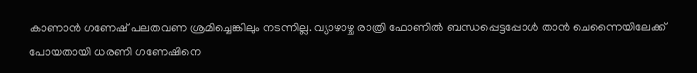കാണാന്‍ ഗണേഷ് പലതവണ ശ്രമിച്ചെങ്കിലും നടന്നില്ല. വ്യാഴാഴ്ച രാത്രി ഫോണില്‍ ബന്ധപ്പെട്ടപ്പോള്‍ താന്‍ ചെന്നൈയിലേക്ക് പോയതായി ധരണി ഗണേഷിനെ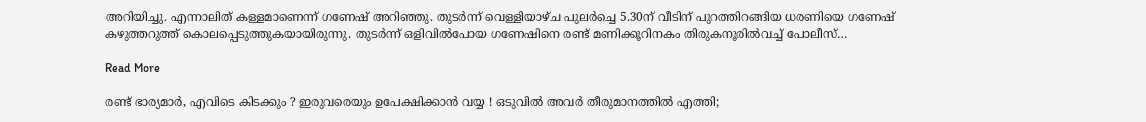അറിയിച്ചു. എന്നാലിത് കള്ളമാണെന്ന് ഗണേഷ് അറിഞ്ഞു. തുടര്‍ന്ന് വെള്ളിയാഴ്ച പുലര്‍ച്ചെ 5.30ന് വീടിന് പുറത്തിറങ്ങിയ ധരണിയെ ഗണേഷ് കഴുത്തറുത്ത് കൊലപ്പെടുത്തുകയായിരുന്നു. തുടര്‍ന്ന് ഒളിവില്‍പോയ ഗണേഷിനെ രണ്ട് മണിക്കൂറിനകം തിരുകനൂരില്‍വച്ച് പോലീസ്…

Read More

രണ്ട് ഭാര്യമാര്‍, എവിടെ കിടക്കും ? ഇരുവരെയും ഉപേക്ഷിക്കാന്‍ വയ്യ ! ഒടുവില്‍ അവര്‍ തീരുമാനത്തില്‍ എത്തി;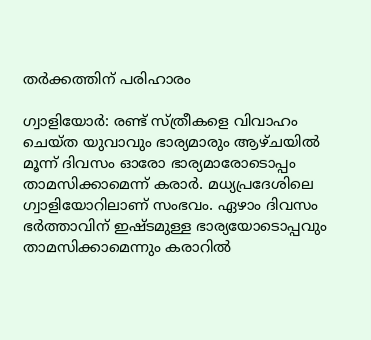തര്‍ക്കത്തിന് പരിഹാരം

ഗ്വാളിയോർ: രണ്ട് സ്ത്രീകളെ വിവാഹം ചെയ്ത യുവാവും ഭാര്യമാരും ആഴ്ചയിൽ മൂന്ന് ദിവസം ഓരോ ഭാര്യമാരോടൊപ്പം താമസിക്കാമെന്ന് കരാർ. മധ്യപ്രദേശിലെ ഗ്വാളിയോറിലാണ് സംഭവം. ഏഴാം ദിവസം ഭർത്താവിന് ഇഷ്ടമുള്ള ഭാര്യയോടൊപ്പവും താമസിക്കാമെന്നും കരാറിൽ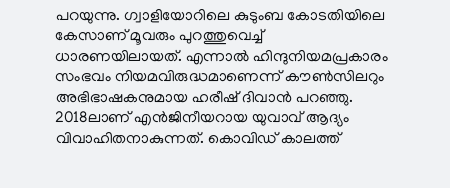പറയുന്നു. ഗ്വാളിയോറിലെ കുടുംബ കോടതിയിലെ കേസാണ് മൂവരും പുറത്തുവെച്ച് ധാരണയിലായത്. എന്നാൽ ഹിന്ദുനിയമപ്രകാരം സംഭവം നിയമവിരുദ്ധമാണെന്ന് കൗൺസിലറും അഭിഭാഷകനുമായ ഹരീഷ് ദിവാൻ പറഞ്ഞു.  2018ലാണ് എൻജിനീയറായ യുവാവ് ആദ്യം വിവാഹിതനാകുന്നത്. കൊവിഡ് കാലത്ത്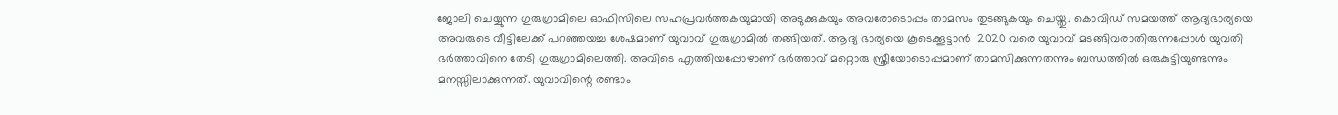ജോലി ചെയ്യുന്ന ഗുരുഗ്രാമിലെ ഓഫിസിലെ സഹപ്രവർത്തകയുമായി അടുക്കുകയും അവരോടൊപ്പം താമസം തുടങ്ങുകയും ചെയ്തു. കൊവിഡ് സമയത്ത് ആദ്യഭാര്യയെ അവരുടെ വീട്ടിലേക്ക് പറഞ്ഞയച്ച ശേഷമാണ് യുവാവ് ഗുരുഗ്രാമിൽ തങ്ങിയത്. ആദ്യ ഭാര്യയെ കൂടെക്കൂട്ടാൻ  2020 വരെ യുവാവ് മടങ്ങിവരാതിരുന്നപ്പോൾ യുവതി ഭർത്താവിനെ തേടി ഗുരുഗ്രാമിലെത്തി. അവിടെ എത്തിയപ്പോഴാണ് ഭർത്താവ് മറ്റൊരു സ്ത്രീയോടൊപ്പമാണ് താമസിക്കുന്നതന്നും ബന്ധത്തിൽ ഒരുകുട്ടിയുണ്ടന്നും മനസ്സിലാക്കുന്നത്. യുവാവിന്റെ രണ്ടാം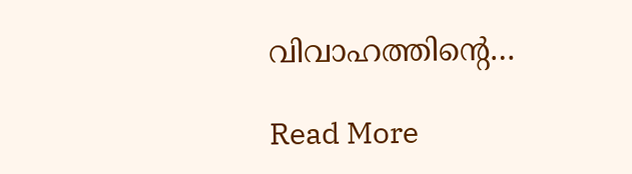വിവാഹത്തിന്റെ…

Read More